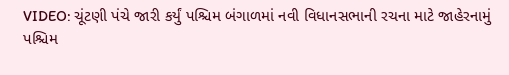VIDEO: ચૂંટણી પંચે જારી કર્યું પશ્ચિમ બંગાળમાં નવી વિધાનસભાની રચના માટે જાહેરનામું
પશ્ચિમ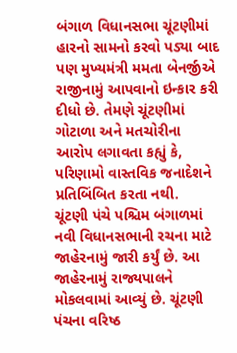બંગાળ વિધાનસભા ચૂંટણીમાં હારનો સામનો કરવો પડ્યા બાદ પણ મુખ્યમંત્રી મમતા બેનર્જીએ રાજીનામું આપવાનો ઇન્કાર કરી દીધો છે. તેમણે ચૂંટણીમાં ગોટાળા અને મતચોરીના આરોપ લગાવતા કહ્યું કે, પરિણામો વાસ્તવિક જનાદેશને પ્રતિબિંબિત કરતા નથી.
ચૂંટણી પંચે પશ્ચિમ બંગાળમાં નવી વિધાનસભાની રચના માટે જાહેરનામું જારી કર્યું છે. આ જાહેરનામું રાજ્યપાલને મોકલવામાં આવ્યું છે. ચૂંટણી પંચના વરિષ્ઠ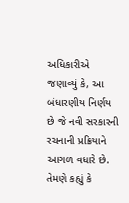અધિકારીએ જણાવ્યું કે, આ બંધારણીય નિર્ણય છે જે નવી સરકારની રચનાની પ્રક્રિયાને આગળ વધારે છે. તેમણે કહ્યું કે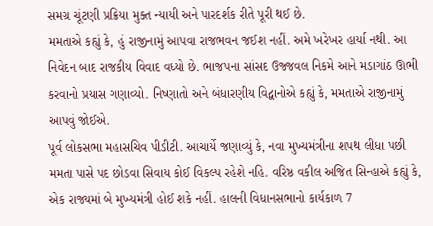સમગ્ર ચૂંટણી પ્રક્રિયા મુક્ત ન્યાયી અને પારદર્શક રીતે પૂરી થઈ છે.
મમતાએ કહ્યું કે, હું રાજીનામું આપવા રાજભવન જઈશ નહીં. અમે ખરેખર હાર્યા નથી. આ નિવેદન બાદ રાજકીય વિવાદ વધ્યો છે. ભાજપના સાંસદ ઉજ્જવલ નિકમે આને મડાગાંઠ ઊભી કરવાનો પ્રયાસ ગણાવ્યો. નિષ્ણાતો અને બંધારણીય વિદ્વાનોએ કહ્યું કે, મમતાએ રાજીનામું આપવું જોઈએ.
પૂર્વ લોકસભા મહાસચિવ પીડીટી. આચાર્યે જણાવ્યું કે, નવા મુખ્યમંત્રીના શપથ લીધા પછી મમતા પાસે પદ છોડવા સિવાય કોઈ વિકલ્પ રહેશે નહિ. વરિષ્ઠ વકીલ અજિત સિન્હાએ કહ્યું કે, એક રાજ્યમાં બે મુખ્યમંત્રી હોઈ શકે નહીં. હાલની વિધાનસભાનો કાર્યકાળ 7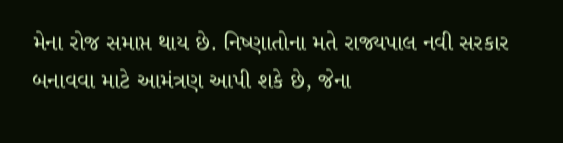મેના રોજ સમાપ્ત થાય છે. નિષ્ણાતોના મતે રાજ્યપાલ નવી સરકાર બનાવવા માટે આમંત્રણ આપી શકે છે, જેના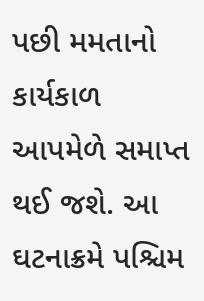પછી મમતાનો કાર્યકાળ આપમેળે સમાપ્ત થઈ જશે. આ ઘટનાક્રમે પશ્ચિમ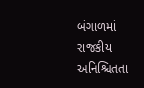બંગાળમાં રાજકીય અનિશ્ચિતતા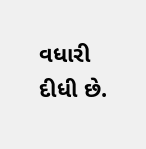વધારી દીધી છે.